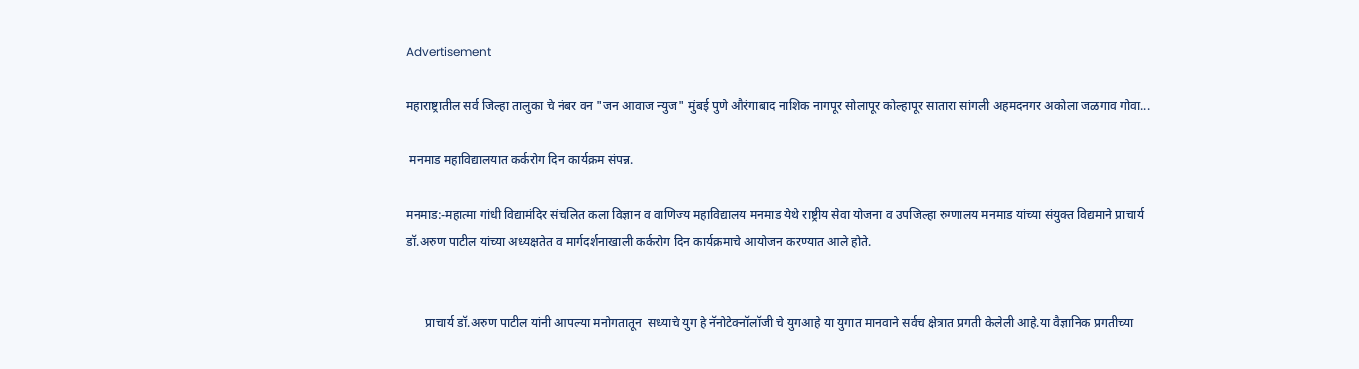Advertisement

महाराष्ट्रातील सर्व जिल्हा तालुका चे नंबर वन "जन आवाज न्युज" मुंबई पुणे औरंगाबाद नाशिक नागपूर सोलापूर कोल्हापूर सातारा सांगली अहमदनगर अकोला जळगाव गोवा...

 मनमाड महाविद्यालयात कर्करोग दिन कार्यक्रम संपन्न.

मनमाड:-महात्मा गांधी विद्यामंदिर संचलित कला विज्ञान व वाणिज्य महाविद्यालय मनमाड येथे राष्ट्रीय सेवा योजना व उपजिल्हा रुग्णालय मनमाड यांच्या संयुक्त विद्यमाने प्राचार्य डॉ.अरुण पाटील यांच्या अध्यक्षतेत व मार्गदर्शनाखाली कर्करोग दिन कार्यक्रमाचे आयोजन करण्यात आले होते.


      प्राचार्य डॉ.अरुण पाटील यांनी आपल्या मनोगतातून  सध्याचे युग हे नॅनोटेक्नॉलॉजी चे युगआहे या युगात मानवाने सर्वच क्षेत्रात प्रगती केलेली आहे.या वैज्ञानिक प्रगतीच्या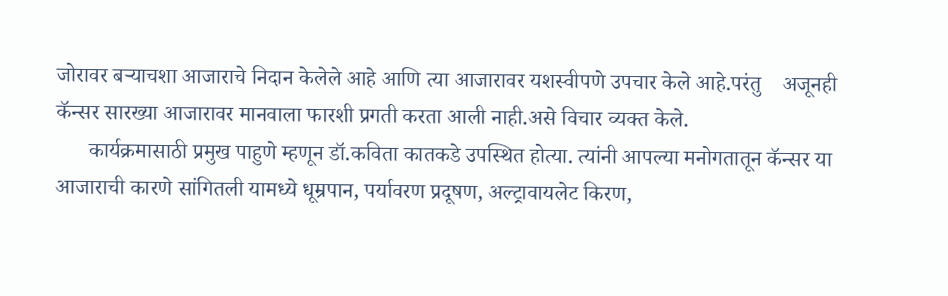जोरावर बऱ्याचशा आजाराचे निदान केलेले आहे आणि त्या आजारावर यशस्वीपणे उपचार केले आहे.परंतु    अजूनही कॅन्सर सारख्या आजारावर मानवाला फारशी प्रगती करता आली नाही.असे विचार व्यक्त केले.
      कार्यक्रमासाठी प्रमुख पाहुणे म्हणून डॉ.कविता कातकडे उपस्थित होत्या. त्यांनी आपल्या मनोगतातून कॅन्सर या आजाराची कारणे सांगितली यामध्ये धूम्रपान, पर्यावरण प्रदूषण, अल्ट्रावायलेट किरण,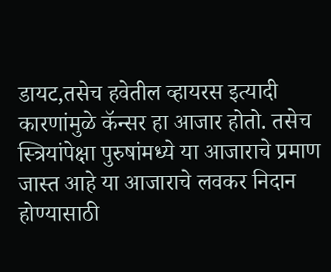डायट,तसेच हवेतील व्हायरस इत्यादी कारणांमुळे कॅन्सर हा आजार होतो. तसेच स्त्रियांपेक्षा पुरुषांमध्ये या आजाराचे प्रमाण जास्त आहे या आजाराचे लवकर निदान होण्यासाठी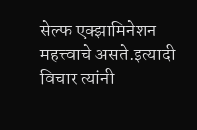सेल्फ एक्झामिनेशन महत्त्वाचे असते.इत्यादी विचार त्यांनी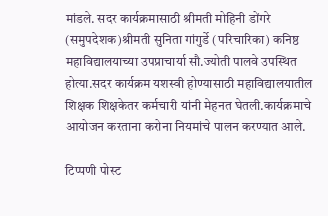मांडले. सदर कार्यक्रमासाठी श्रीमती मोहिनी डोंगरे (समुपदेशक)श्रीमती सुनिता गांगुर्डे (परिचारिका) कनिष्ठ महाविद्यालयाच्या उपप्राचार्या सौ.ज्योती पालवे उपस्थित होत्या.सदर कार्यक्रम यशस्वी होण्यासाठी महाविद्यालयातील शिक्षक शिक्षकेतर कर्मचारी यांनी मेहनत घेतली.कार्यक्रमाचे आयोजन करताना करोना नियमांचे पालन करण्यात आले.

टिप्पणी पोस्ट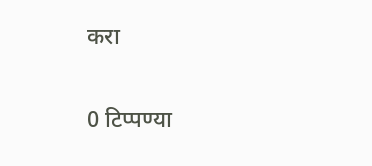करा

0 टिप्पण्या